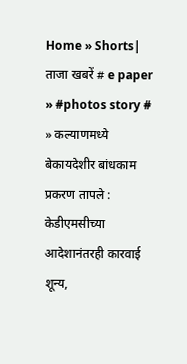Home » Shorts| ताजा खबरें # e paper » #photos story # » कल्याणमध्ये बेकायदेशीर बांधकाम प्रकरण तापले : केडीएमसीच्या आदेशानंतरही कारवाई शून्य,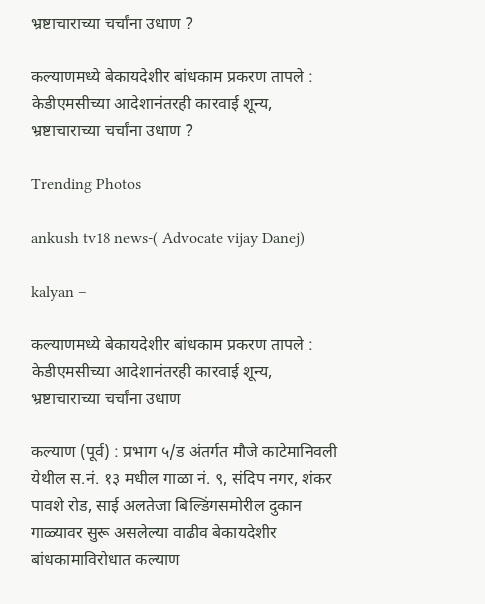भ्रष्टाचाराच्या चर्चांना उधाण ?

कल्याणमध्ये बेकायदेशीर बांधकाम प्रकरण तापले : केडीएमसीच्या आदेशानंतरही कारवाई शून्य, भ्रष्टाचाराच्या चर्चांना उधाण ?

Trending Photos

ankush tv18 news-( Advocate vijay Danej)

kalyan –

कल्याणमध्ये बेकायदेशीर बांधकाम प्रकरण तापले : केडीएमसीच्या आदेशानंतरही कारवाई शून्य, भ्रष्टाचाराच्या चर्चांना उधाण

कल्याण (पूर्व) : प्रभाग ५/ड अंतर्गत मौजे काटेमानिवली येथील स.नं. १३ मधील गाळा नं. ९, संदिप नगर, शंकर पावशे रोड, साई अलतेजा बिल्डिंगसमोरील दुकान गाळ्यावर सुरू असलेल्या वाढीव बेकायदेशीर बांधकामाविरोधात कल्याण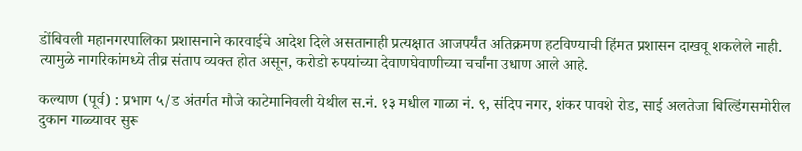डोंबिवली महानगरपालिका प्रशासनाने कारवाईचे आदेश दिले असतानाही प्रत्यक्षात आजपर्यंत अतिक्रमण हटविण्याची हिंमत प्रशासन दाखवू शकलेले नाही. त्यामुळे नागरिकांमध्ये तीव्र संताप व्यक्त होत असून, करोडो रुपयांच्या देवाणघेवाणीच्या चर्चांना उधाण आले आहे.

कल्याण (पूर्व) : प्रभाग ५/ड अंतर्गत मौजे काटेमानिवली येथील स.नं. १३ मधील गाळा नं. ९, संदिप नगर, शंकर पावशे रोड, साई अलतेजा बिल्डिंगसमोरील दुकान गाळ्यावर सुरू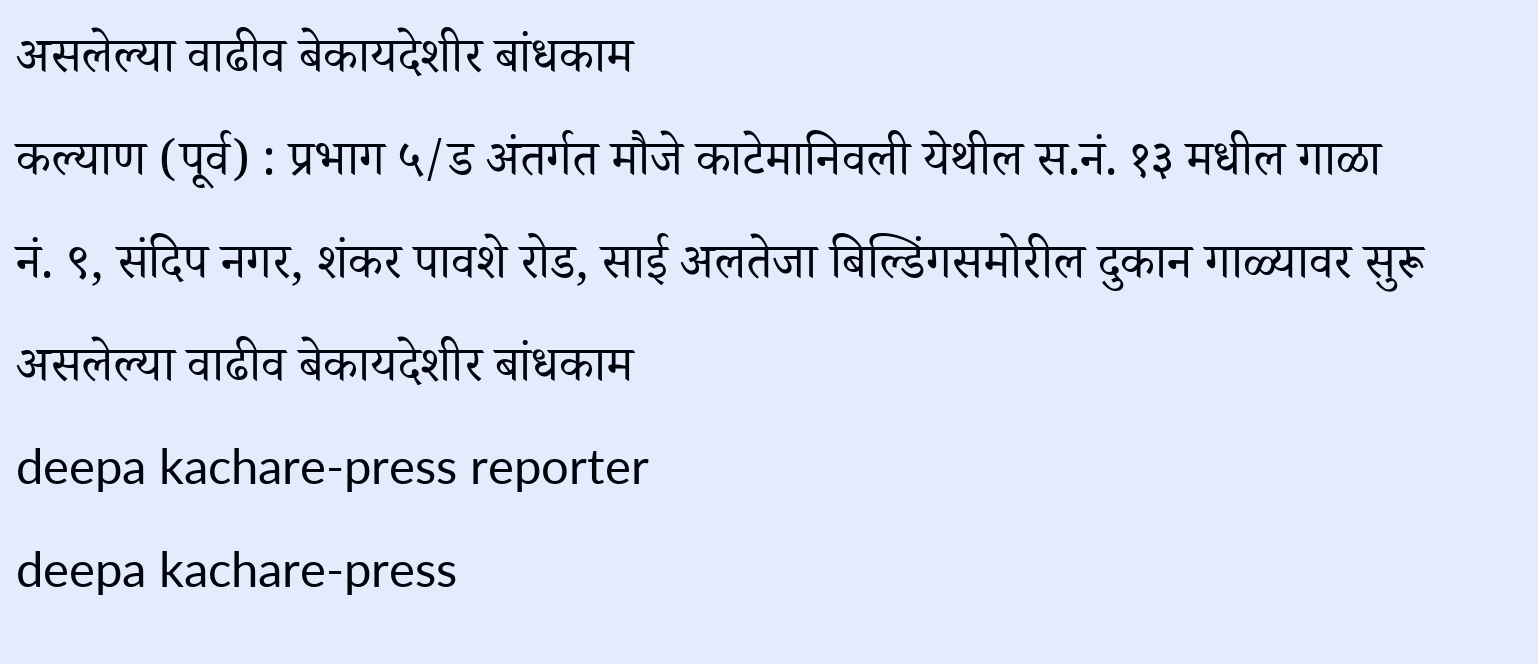असलेल्या वाढीव बेकायदेशीर बांधकाम
कल्याण (पूर्व) : प्रभाग ५/ड अंतर्गत मौजे काटेमानिवली येथील स.नं. १३ मधील गाळा नं. ९, संदिप नगर, शंकर पावशे रोड, साई अलतेजा बिल्डिंगसमोरील दुकान गाळ्यावर सुरू असलेल्या वाढीव बेकायदेशीर बांधकाम
deepa kachare-press reporter
deepa kachare-press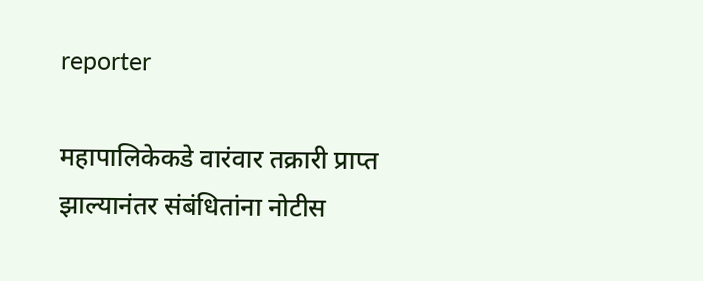reporter

महापालिकेकडे वारंवार तक्रारी प्राप्त झाल्यानंतर संबंधितांना नोटीस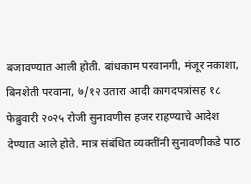बजावण्यात आली होती. बांधकाम परवानगी, मंजूर नकाशा, बिनशेती परवाना, ७/१२ उतारा आदी कागदपत्रांसह १८ फेब्रुवारी २०२५ रोजी सुनावणीस हजर राहण्याचे आदेश देण्यात आले होते. मात्र संबंधित व्यक्तींनी सुनावणीकडे पाठ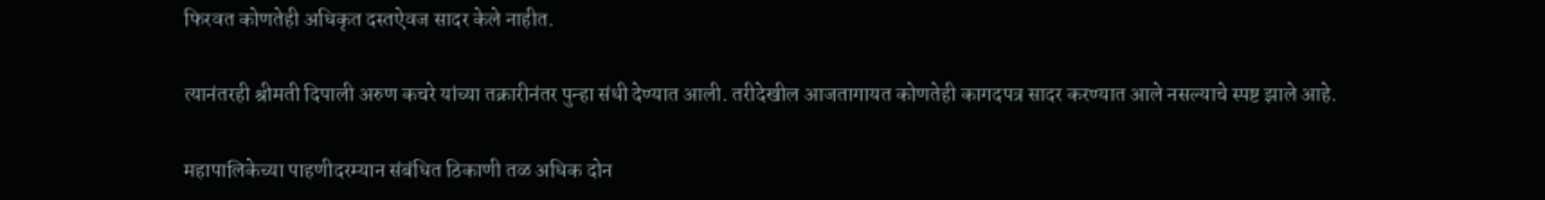फिरवत कोणतेही अधिकृत दस्तऐवज सादर केले नाहीत.

त्यानंतरही श्रीमती दिपाली अरुण कचरे यांच्या तक्रारीनंतर पुन्हा संधी देण्यात आली. तरीदेखील आजतागायत कोणतेही कागदपत्र सादर करण्यात आले नसल्याचे स्पष्ट झाले आहे.

महापालिकेच्या पाहणीदरम्यान संबंधित ठिकाणी तळ अधिक दोन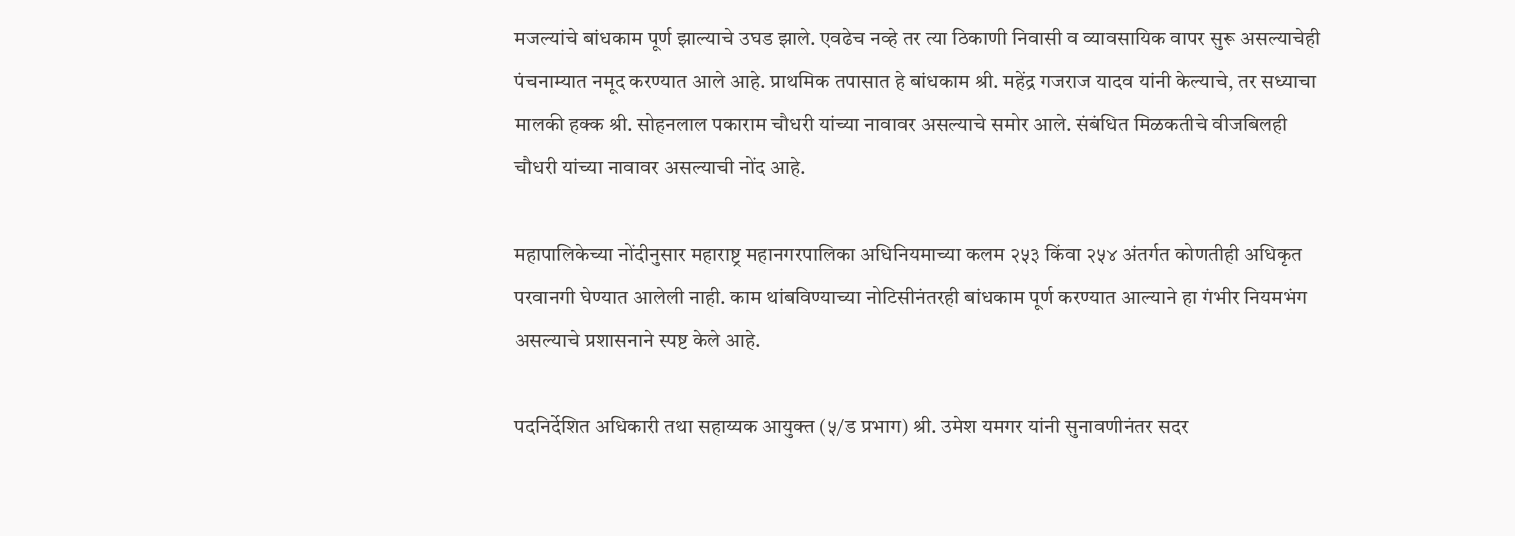मजल्यांचे बांधकाम पूर्ण झाल्याचे उघड झाले. एवढेच नव्हे तर त्या ठिकाणी निवासी व व्यावसायिक वापर सुरू असल्याचेही पंचनाम्यात नमूद करण्यात आले आहे. प्राथमिक तपासात हे बांधकाम श्री. महेंद्र गजराज यादव यांनी केल्याचे, तर सध्याचा मालकी हक्क श्री. सोहनलाल पकाराम चौधरी यांच्या नावावर असल्याचे समोर आले. संबंधित मिळकतीचे वीजबिलही चौधरी यांच्या नावावर असल्याची नोंद आहे.

महापालिकेच्या नोंदीनुसार महाराष्ट्र महानगरपालिका अधिनियमाच्या कलम २५३ किंवा २५४ अंतर्गत कोणतीही अधिकृत परवानगी घेण्यात आलेली नाही. काम थांबविण्याच्या नोटिसीनंतरही बांधकाम पूर्ण करण्यात आल्याने हा गंभीर नियमभंग असल्याचे प्रशासनाने स्पष्ट केले आहे.

पदनिर्देशित अधिकारी तथा सहाय्यक आयुक्त (५/ड प्रभाग) श्री. उमेश यमगर यांनी सुनावणीनंतर सदर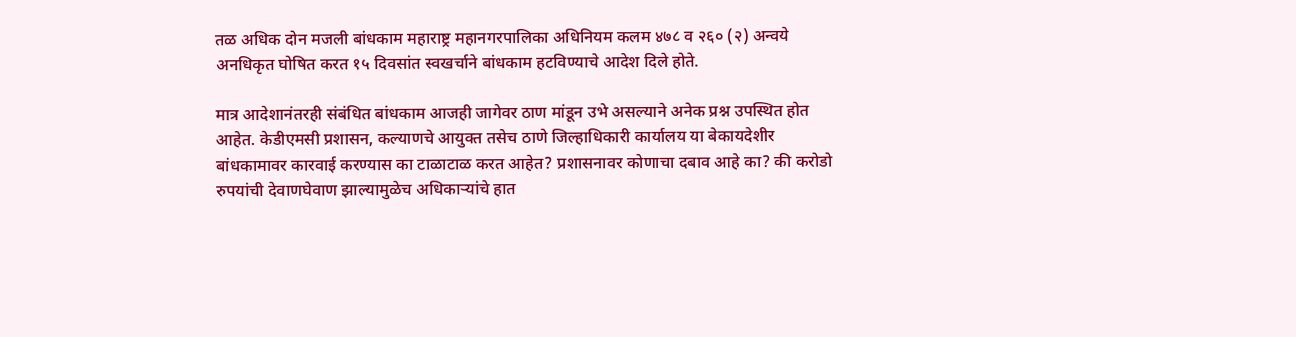तळ अधिक दोन मजली बांधकाम महाराष्ट्र महानगरपालिका अधिनियम कलम ४७८ व २६० (२) अन्वये अनधिकृत घोषित करत १५ दिवसांत स्वखर्चाने बांधकाम हटविण्याचे आदेश दिले होते.

मात्र आदेशानंतरही संबंधित बांधकाम आजही जागेवर ठाण मांडून उभे असल्याने अनेक प्रश्न उपस्थित होत आहेत. केडीएमसी प्रशासन, कल्याणचे आयुक्त तसेच ठाणे जिल्हाधिकारी कार्यालय या बेकायदेशीर बांधकामावर कारवाई करण्यास का टाळाटाळ करत आहेत? प्रशासनावर कोणाचा दबाव आहे का? की करोडो रुपयांची देवाणघेवाण झाल्यामुळेच अधिकाऱ्यांचे हात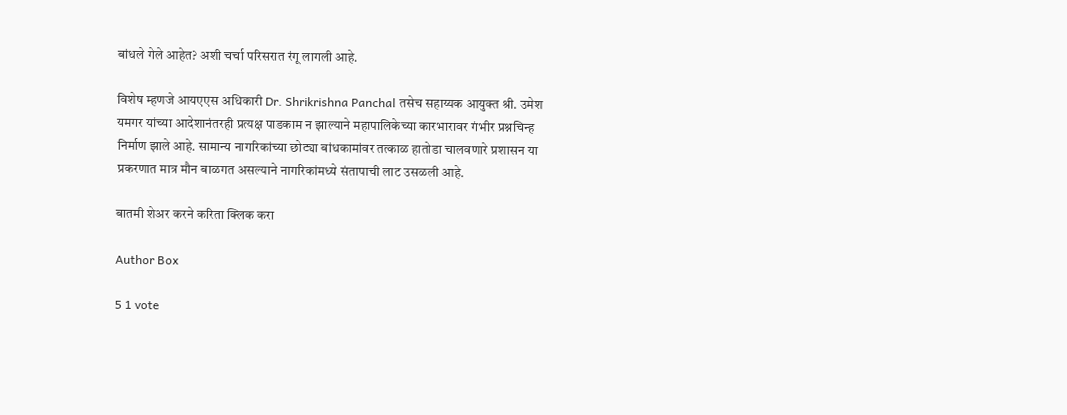बांधले गेले आहेत? अशी चर्चा परिसरात रंगू लागली आहे.

विशेष म्हणजे आयएएस अधिकारी Dr. Shrikrishna Panchal तसेच सहाय्यक आयुक्त श्री. उमेश यमगर यांच्या आदेशानंतरही प्रत्यक्ष पाडकाम न झाल्याने महापालिकेच्या कारभारावर गंभीर प्रश्नचिन्ह निर्माण झाले आहे. सामान्य नागरिकांच्या छोट्या बांधकामांवर तत्काळ हातोडा चालवणारे प्रशासन या प्रकरणात मात्र मौन बाळगत असल्याने नागरिकांमध्ये संतापाची लाट उसळली आहे.

बातमी शेअर करने करिता क्लिक करा

Author Box

5 1 vote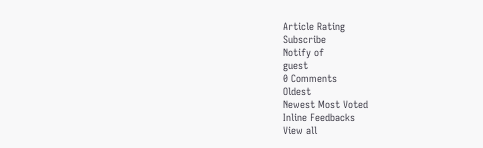Article Rating
Subscribe
Notify of
guest
0 Comments
Oldest
Newest Most Voted
Inline Feedbacks
View all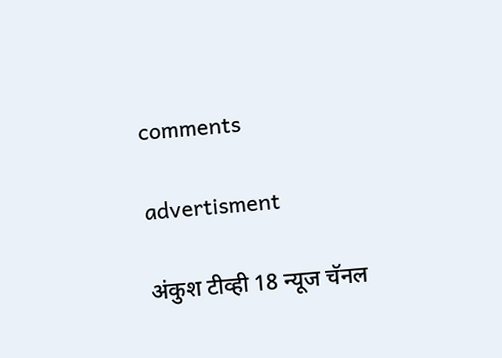comments

advertisment

अंकुश टीव्ही 18 न्यूज चॅनल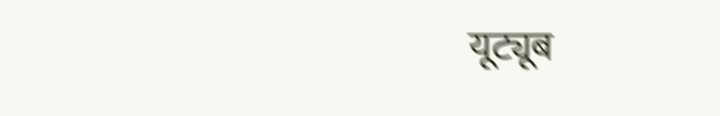यूट्यूब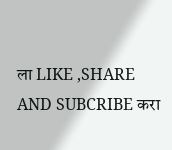ला LIKE ,SHARE AND SUBCRIBE करा